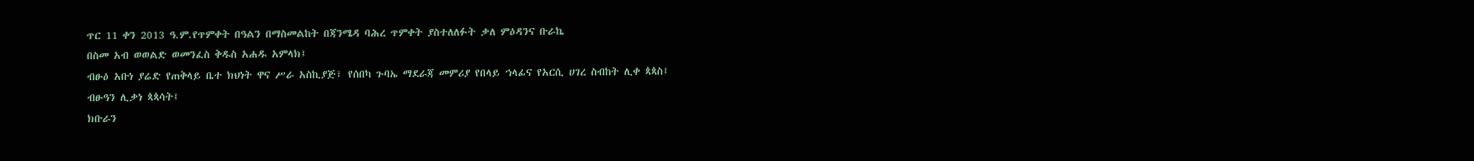ጥር 11 ቀን 2013 ዓ.ም.የጥምቀት በዓልን በማስመልከት በጃንሜዳ ባሕረ ጥምቀት ያስተለለፉት ቃለ ምዕዳንና ቡራኬ
በስመ አብ ወወልድ ወመንፈስ ቅዱስ አሐዱ አምላክ፤
ብፁዕ አቡነ ያሬድ የጠቅላይ ቤተ ክህነት ዋና ሥራ አስኪያጅ፣ የሰበካ ጉባኤ ማደራጃ መምሪያ የበላይ ኀላፊና የአርሲ ሀገረ ስብከት ሊቀ ጳጳስ፤
ብፁዓን ሊቃነ ጳጳሳት፤
ክቡራን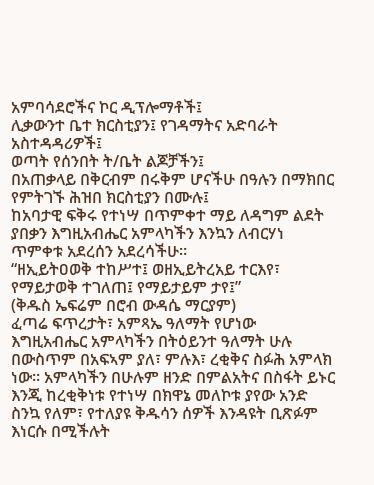አምባሳደሮችና ኮር ዲፕሎማቶች፤
ሊቃውንተ ቤተ ክርስቲያን፤ የገዳማትና አድባራት አስተዳዳሪዎች፤
ወጣት የሰንበት ት/ቤት ልጆቻችን፤
በአጠቃላይ በቅርብም በሩቅም ሆናችሁ በዓሉን በማክበር የምትገኙ ሕዝበ ክርስቲያን በሙሉ፤
ከአባታዊ ፍቅሩ የተነሣ በጥምቀተ ማይ ለዳግም ልደት ያበቃን እግዚአብሔር አምላካችን እንኳን ለብርሃነ ጥምቀቱ አደረሰን አደረሳችሁ።
“ዘኢይትዐወቅ ተከሥተ፤ ወዘኢይትረአይ ተርእየ፣
የማይታወቅ ተገለጠ፤ የማይታይም ታየ፤”
(ቅዱስ ኤፍሬም በሮብ ውዳሴ ማርያም)
ፈጣሬ ፍጥረታት፣ አምጻኤ ዓለማት የሆነው እግዚአብሔር አምላካችን በትዕይንተ ዓለማት ሁሉ በውስጥም በአፍኣም ያለ፣ ምሉእ፣ ረቂቅና ስፉሕ አምላክ ነው፡፡ አምላካችን በሁሉም ዘንድ በምልአትና በስፋት ይኑር እንጂ ከረቂቅነቱ የተነሣ በክዋኔ መለኮቱ ያየው አንድ ስንኳ የለም፣ የተለያዩ ቅዱሳን ሰዎች እንዳዩት ቢጽፉም እነርሱ በሚችሉት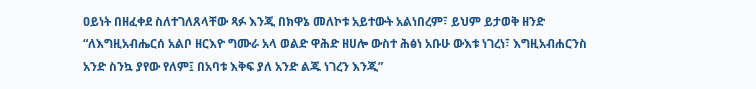ዐይነት በዘፈቀደ ስለተገለጸላቸው ጻፉ እንጂ በክዋኔ መለኮቱ አይተውት አልነበረም፣ ይህም ይታወቅ ዘንድ “ለእግዚአብሔርሰ አልቦ ዘርእዮ ግሙራ አላ ወልድ ዋሕድ ዘሀሎ ውስተ ሕፅነ አቡሁ ውእቱ ነገረነ፣ እግዚአብሐርንስ አንድ ስንኳ ያየው የለም፤ በአባቱ እቅፍ ያለ አንድ ልጁ ነገረን እንጂ”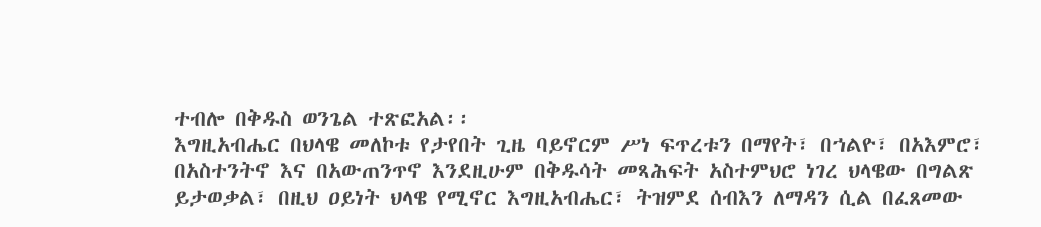ተብሎ በቅዱስ ወንጌል ተጽፎአል፡፡
እግዚአብሔር በህላዌ መለኮቱ የታየበት ጊዜ ባይኖርም ሥነ ፍጥረቱን በማየት፣ በኀልዮ፣ በአእምሮ፣ በአስተንትኖ እና በአውጠንጥኖ እንደዚሁም በቅዱሳት መጻሕፍት አስተምህሮ ነገረ ህላዌው በግልጽ ይታወቃል፣ በዚህ ዐይነት ህላዌ የሚኖር እግዚአብሔር፣ ትዝምደ ሰብእን ለማዳን ሲል በፈጸመው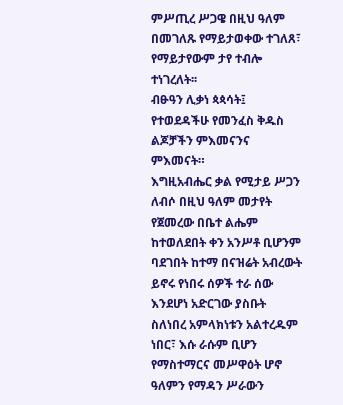ምሥጢረ ሥጋዌ በዚህ ዓለም በመገለጹ የማይታወቀው ተገለጸ፣ የማይታየውም ታየ ተብሎ ተነገረለት፡፡
ብፁዓን ሊቃነ ጳጳሳት፤
የተወደዳችሁ የመንፈስ ቅዱስ ልጆቻችን ምእመናንና ምእመናት።
እግዚአብሔር ቃል የሚታይ ሥጋን ለብሶ በዚህ ዓለም መታየት የጀመረው በቤተ ልሔም ከተወለደበት ቀን አንሥቶ ቢሆንም ባደገበት ከተማ በናዝሬት አብረውት ይኖሩ የነበሩ ሰዎች ተራ ሰው እንደሆነ አድርገው ያስቡት ስለነበረ አምላክነቱን አልተረዱም ነበር፣ እሱ ራሱም ቢሆን የማስተማርና መሥዋዕት ሆኖ ዓለምን የማዳን ሥራውን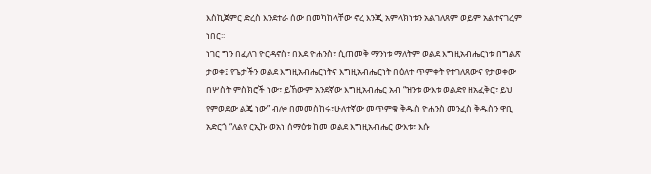እስኪጀምር ድረስ እንደተራ ሰው በመካከላቸው ኖረ እንጂ አምላክነቱን አልገለጸም ወይም አልተናገረም ነበር፡፡
ነገር ግን በፈለገ ዮርዳኖስ፣ በእደ ዮሐንስ፣ ሲጠመቅ ማንነቱ ማለትም ወልደ እግዚአብሔርነቱ በግልጽ ታወቀ፤ የጌታችን ወልደ እግዚአብሔርነትና እግዚአብሔርነት በዕለተ ጥምቀት የተገለጸውና የታወቀው በሦስት ምስክሮች ነው፣ ይኸውም አንደኛው እግዚአብሔር አብ “ዝንቱ ውእቱ ወልድየ ዘአፈቅር፣ ይህ የምወደው ልጄ ነው” ብሎ በመመስከሩ፣ሁለተኛው መጥምቁ ቅዱስ ዮሐንስ መንፈስ ቅዱስን ዋቢ አድርጎ “ለልየ ርኢኩ ወአነ ሰማዕቱ ከመ ወልደ እግዚአብሔር ውእቱ፣ እሱ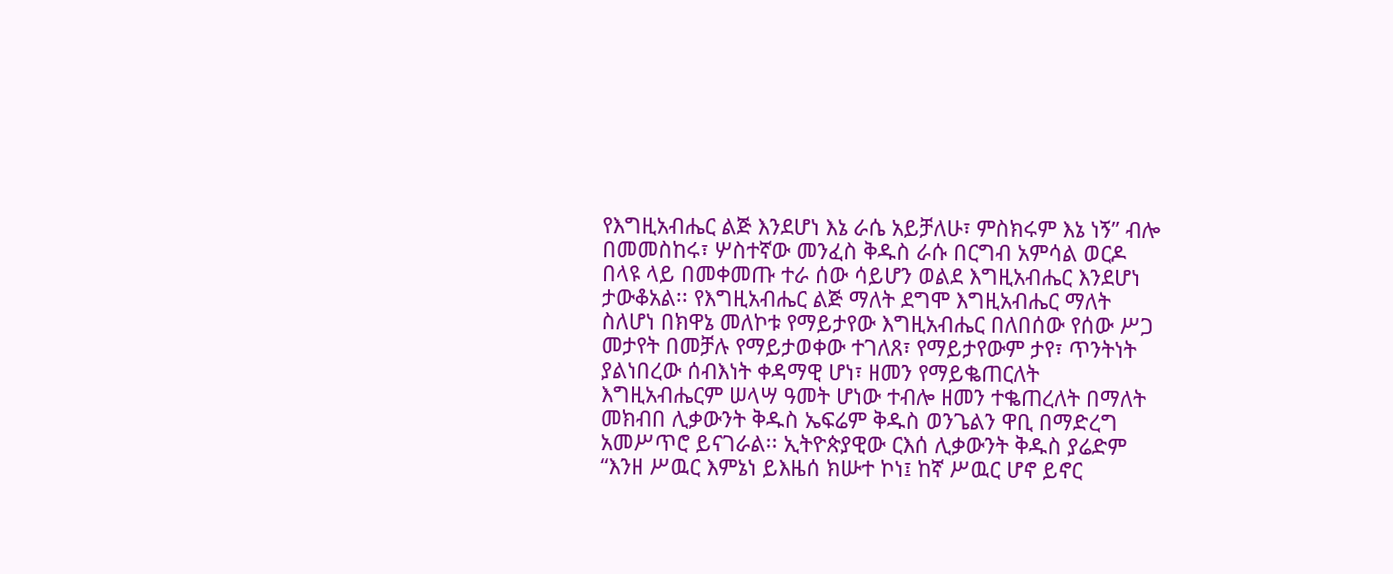የእግዚአብሔር ልጅ እንደሆነ እኔ ራሴ አይቻለሁ፣ ምስክሩም እኔ ነኝ” ብሎ በመመስከሩ፣ ሦስተኛው መንፈስ ቅዱስ ራሱ በርግብ አምሳል ወርዶ በላዩ ላይ በመቀመጡ ተራ ሰው ሳይሆን ወልደ እግዚአብሔር እንደሆነ ታውቆአል፡፡ የእግዚአብሔር ልጅ ማለት ደግሞ እግዚአብሔር ማለት ስለሆነ በክዋኔ መለኮቱ የማይታየው እግዚአብሔር በለበሰው የሰው ሥጋ መታየት በመቻሉ የማይታወቀው ተገለጸ፣ የማይታየውም ታየ፣ ጥንትነት ያልነበረው ሰብእነት ቀዳማዊ ሆነ፣ ዘመን የማይቈጠርለት እግዚአብሔርም ሠላሣ ዓመት ሆነው ተብሎ ዘመን ተቈጠረለት በማለት መክብበ ሊቃውንት ቅዱስ ኤፍሬም ቅዱስ ወንጌልን ዋቢ በማድረግ አመሥጥሮ ይናገራል፡፡ ኢትዮጵያዊው ርእሰ ሊቃውንት ቅዱስ ያሬድም “እንዘ ሥዉር እምኔነ ይእዜሰ ክሡተ ኮነ፤ ከኛ ሥዉር ሆኖ ይኖር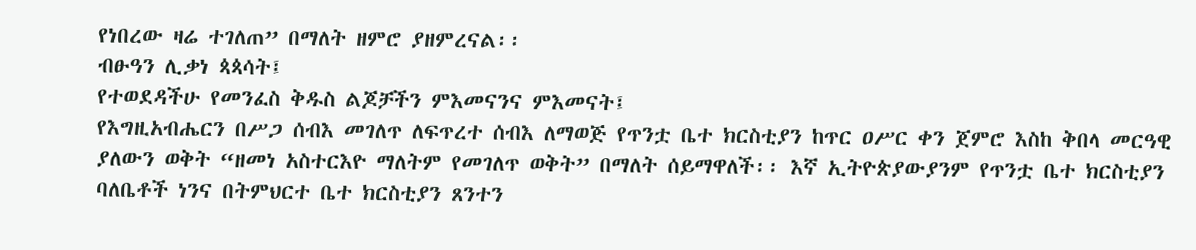የነበረው ዛሬ ተገለጠ” በማለት ዘምሮ ያዘምረናል፡፡
ብፁዓን ሊቃነ ጳጳሳት፤
የተወደዳችሁ የመንፈስ ቅዱስ ልጆቻችን ምእመናንና ምእመናት፤
የእግዚአብሔርን በሥጋ ሰብእ መገለጥ ለፍጥረተ ሰብእ ለማወጅ የጥንቷ ቤተ ክርስቲያን ከጥር ዐሥር ቀን ጀምሮ እስከ ቅበላ መርዓዊ ያለውን ወቅት “ዘመነ አስተርእዮ ማለትም የመገለጥ ወቅት” በማለት ሰይማዋለች፡፡ እኛ ኢትዮጵያውያንም የጥንቷ ቤተ ክርስቲያን ባለቤቶች ነንና በትምህርተ ቤተ ክርስቲያን ጸንተን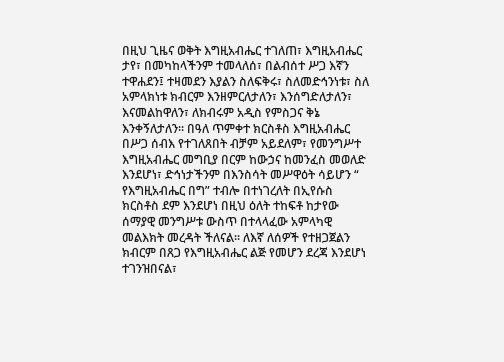በዚህ ጊዜና ወቅት እግዚአብሔር ተገለጠ፣ እግዚአብሔር ታየ፣ በመካከላችንም ተመላለሰ፣ በልብሰተ ሥጋ እኛን ተዋሐደን፤ ተዛመደን እያልን ስለፍቅሩ፣ ስለመድኅንነቱ፣ ስለ አምላክነቱ ክብርም እንዘምርለታለን፣ እንሰግድለታለን፣ እናመልከዋለን፣ ለክብሩም አዲስ የምስጋና ቅኔ እንቀኝለታለን፡፡ በዓለ ጥምቀተ ክርስቶስ እግዚአብሔር በሥጋ ሰብእ የተገለጸበት ብቻም አይደለም፣ የመንግሥተ እግዚአብሔር መግቢያ በርም ከውኃና ከመንፈስ መወለድ እንደሆነ፣ ድኅነታችንም በእንስሳት መሥዋዕት ሳይሆን “ የእግዚአብሔር በግ” ተብሎ በተነገረለት በኢየሱስ ክርስቶስ ደም እንደሆነ በዚህ ዕለት ተከፍቶ ከታየው ሰማያዊ መንግሥቱ ውስጥ በተላላፈው አምላካዊ መልእክት መረዳት ችለናል፡፡ ለእኛ ለሰዎች የተዘጋጀልን ክብርም በጸጋ የእግዚአብሔር ልጅ የመሆን ደረጃ እንደሆነ ተገንዝበናል፣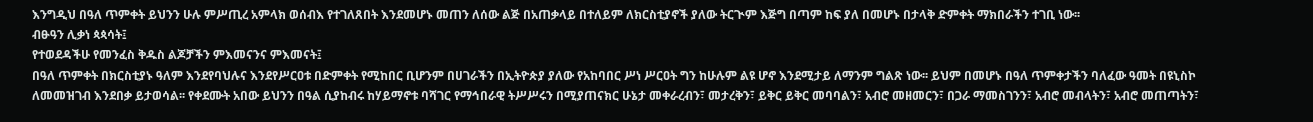እንግዲህ በዓለ ጥምቀት ይህንን ሁሉ ምሥጢረ አምላክ ወሰብእ የተገለጸበት እንደመሆኑ መጠን ለሰው ልጅ በአጠቃላይ በተለይም ለክርስቲያኖች ያለው ትርጒም እጅግ በጣም ከፍ ያለ በመሆኑ በታላቅ ድምቀት ማክበራችን ተገቢ ነው፡፡
ብፁዓን ሊቃነ ጳጳሳት፤
የተወደዳችሁ የመንፈስ ቅዱስ ልጆቻችን ምእመናንና ምእመናት፤
በዓለ ጥምቀት በክርስቲያኑ ዓለም እንደየባህሉና እንደየሥርዐቱ በድምቀት የሚከበር ቢሆንም በሀገራችን በኢትዮጵያ ያለው የአከባበር ሥነ ሥርዐት ግን ከሁሉም ልዩ ሆኖ እንደሚታይ ለማንም ግልጽ ነው፡፡ ይህም በመሆኑ በዓለ ጥምቀታችን ባለፈው ዓመት በዩኒስኮ ለመመዝገብ እንደበቃ ይታወሳል፡፡ የቀደሙት አበው ይህንን በዓል ሲያከብሩ ከሃይማኖቱ ባሻገር የማኅበራዊ ትሥሥሩን በሚያጠናክር ሁኔታ መቀራረብን፣ መታረቅን፣ ይቅር ይቅር መባባልን፣ አብሮ መዘመርን፣ በጋራ ማመስገንን፣ አብሮ መብላትን፣ አብሮ መጠጣትን፣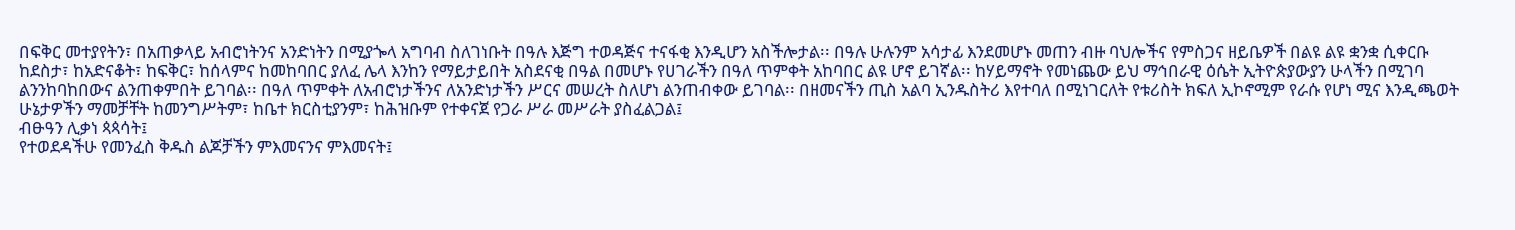በፍቅር መተያየትን፣ በአጠቃላይ አብሮነትንና አንድነትን በሚያጐላ አግባብ ስለገነቡት በዓሉ እጅግ ተወዳጅና ተናፋቂ እንዲሆን አስችሎታል፡፡ በዓሉ ሁሉንም አሳታፊ እንደመሆኑ መጠን ብዙ ባህሎችና የምስጋና ዘይቤዎች በልዩ ልዩ ቋንቋ ሲቀርቡ ከደስታ፣ ከአድናቆት፣ ከፍቅር፣ ከሰላምና ከመከባበር ያለፈ ሌላ እንከን የማይታይበት አስደናቂ በዓል በመሆኑ የሀገራችን በዓለ ጥምቀት አከባበር ልዩ ሆኖ ይገኛል፡፡ ከሃይማኖት የመነጨው ይህ ማኅበራዊ ዕሴት ኢትዮጵያውያን ሁላችን በሚገባ ልንንከባከበውና ልንጠቀምበት ይገባል፡፡ በዓለ ጥምቀት ለአብሮነታችንና ለአንድነታችን ሥርና መሠረት ስለሆነ ልንጠብቀው ይገባል፡፡ በዘመናችን ጢስ አልባ ኢንዱስትሪ እየተባለ በሚነገርለት የቱሪስት ክፍለ ኢኮኖሚም የራሱ የሆነ ሚና እንዲጫወት ሁኔታዎችን ማመቻቸት ከመንግሥትም፣ ከቤተ ክርስቲያንም፣ ከሕዝቡም የተቀናጀ የጋራ ሥራ መሥራት ያስፈልጋል፤
ብፁዓን ሊቃነ ጳጳሳት፤
የተወደዳችሁ የመንፈስ ቅዱስ ልጆቻችን ምእመናንና ምእመናት፤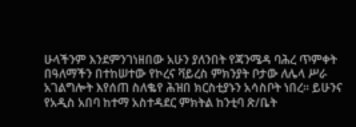ሁላችንም እንደምንገነዘበው አሁን ያለንበት የጃንሜዳ ባሕረ ጥምቀት በዓለማችን በተከሠተው የኮረና ቫይረስ ምክንያት ቦታው ለሌላ ሥራ አገልግሎት እየሰጠ ስለቈየ ሕዝበ ክርስቲያኑን አሳስቦት ነበረ፡፡ ይሁንና የአዲስ አበባ ከተማ አስተዳደር ምክትል ከንቲባ ጽ/ቤት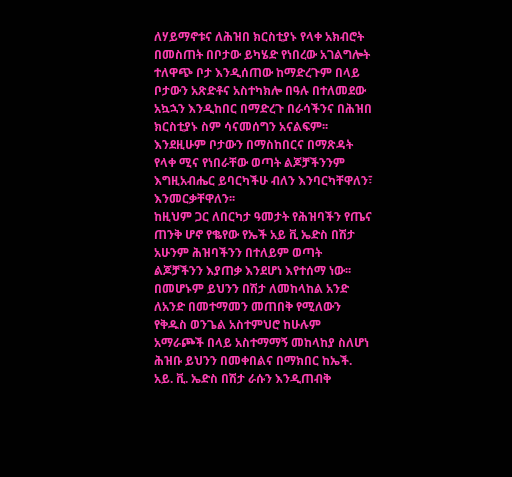ለሃይማኖቱና ለሕዝበ ክርስቲያኑ የላቀ አክብሮት በመስጠት በቦታው ይካሄድ የነበረው አገልግሎት ተለዋጭ ቦታ እንዲሰጠው ከማድረጉም በላይ ቦታውን አጽድቶና አስተካክሎ በዓሉ በተለመደው አኳኋን እንዲከበር በማድረጉ በራሳችንና በሕዝበ ክርስቲያኑ ስም ሳናመሰግን አናልፍም፡፡ እንደዚሁም ቦታውን በማስከበርና በማጽዳት የላቀ ሚና የነበራቸው ወጣት ልጆቻችንንም እግዚአብሔር ይባርካችሁ ብለን እንባርካቸዋለን፣ እንመርቃቸዋለን፡፡
ከዚህም ጋር ለበርካታ ዓመታት የሕዝባችን የጤና ጠንቅ ሆኖ የቈየው የኤች አይ ቪ ኤድስ በሽታ አሁንም ሕዝባችንን በተለይም ወጣት ልጆቻችንን እያጠቃ እንደሆነ እየተሰማ ነው፡፡በመሆኑም ይህንን በሽታ ለመከላከል አንድ ለአንድ በመተማመን መጠበቅ የሚለውን የቅዱስ ወንጌል አስተምህሮ ከሁሉም አማራጮች በላይ አስተማማኝ መከላከያ ስለሆነ ሕዝቡ ይህንን በመቀበልና በማክበር ከኤች. አይ. ቪ. ኤድስ በሽታ ራሱን እንዲጠብቅ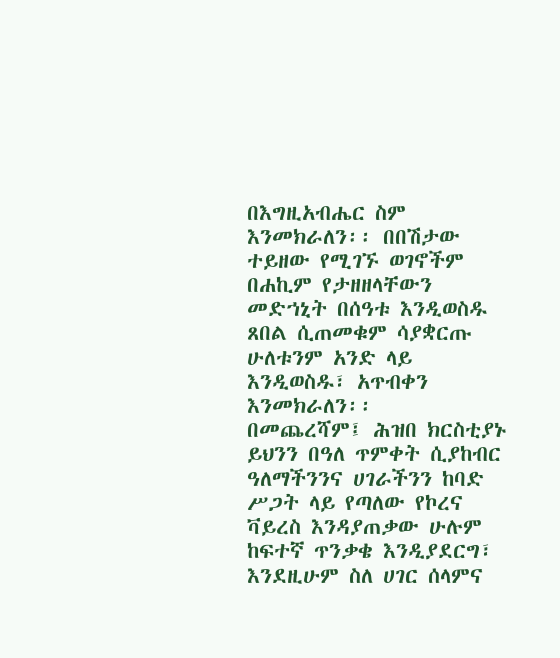በእግዚአብሔር ስም እንመክራለን፡፡ በበሽታው ተይዘው የሚገኙ ወገኖችም በሐኪም የታዘዘላቸውን መድኀኒት በሰዓቱ እንዲወስዱ ጸበል ሲጠመቁም ሳያቋርጡ ሁለቱንም አንድ ላይ እንዲወስዱ፣ አጥብቀን እንመክራለን፡፡
በመጨረሻም፤ ሕዝበ ክርስቲያኑ ይህንን በዓለ ጥምቀት ሲያከብር ዓለማችንንና ሀገራችንን ከባድ ሥጋት ላይ የጣለው የኮረና ቫይረስ እንዳያጠቃው ሁሉም ከፍተኛ ጥንቃቄ እንዲያደርግ፣ እንደዚሁም ስለ ሀገር ሰላምና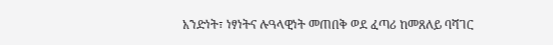አንድነት፣ ነፃነትና ሉዓላዊነት መጠበቅ ወደ ፈጣሪ ከመጸለይ ባሻገር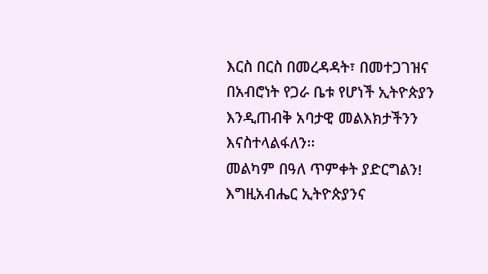እርስ በርስ በመረዳዳት፣ በመተጋገዝና በአብሮነት የጋራ ቤቱ የሆነች ኢትዮጵያን እንዲጠብቅ አባታዊ መልእክታችንን እናስተላልፋለን፡፡
መልካም በዓለ ጥምቀት ያድርግልን!
እግዚአብሔር ኢትዮጵያንና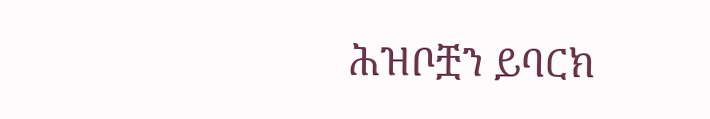ሕዝቦቿን ይባርክ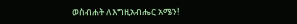ወስብሐት ለእግዚአብሔር አሜን!